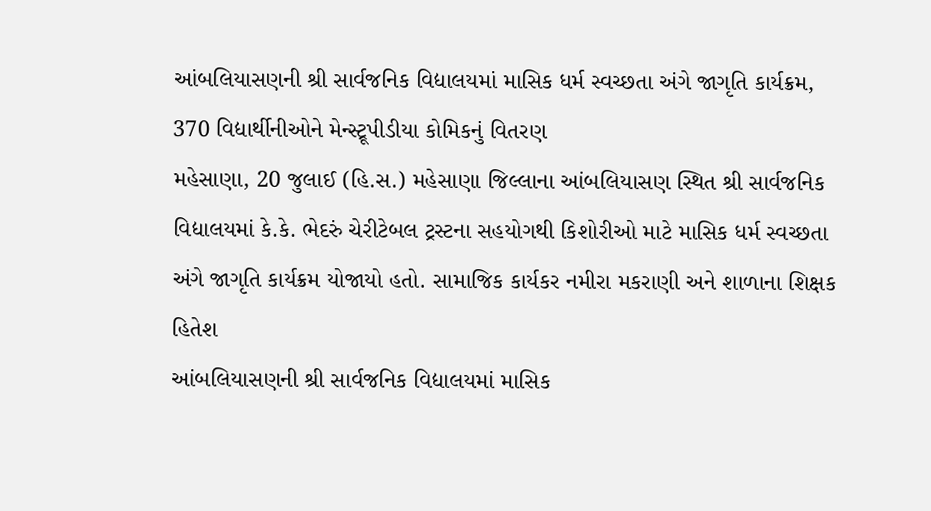આંબલિયાસણની શ્રી સાર્વજનિક વિદ્યાલયમાં માસિક ધર્મ સ્વચ્છતા અંગે જાગૃતિ કાર્યક્રમ, 370 વિદ્યાર્થીનીઓને મેન્સ્ટ્રૂપીડીયા કોમિકનું વિતરણ
મહેસાણા, 20 જુલાઈ (હિ.સ.) મહેસાણા જિલ્લાના આંબલિયાસણ સ્થિત શ્રી સાર્વજનિક વિદ્યાલયમાં કે.કે. ભેદરું ચેરીટેબલ ટ્રસ્ટના સહયોગથી કિશોરીઓ માટે માસિક ધર્મ સ્વચ્છતા અંગે જાગૃતિ કાર્યક્રમ યોજાયો હતો. સામાજિક કાર્યકર નમીરા મકરાણી અને શાળાના શિક્ષક હિતેશ
આંબલિયાસણની શ્રી સાર્વજનિક વિદ્યાલયમાં માસિક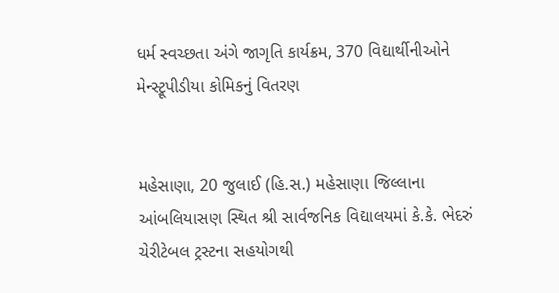ધર્મ સ્વચ્છતા અંગે જાગૃતિ કાર્યક્રમ, 370 વિદ્યાર્થીનીઓને મેન્સ્ટ્રૂપીડીયા કોમિકનું વિતરણ


મહેસાણા, 20 જુલાઈ (હિ.સ.) મહેસાણા જિલ્લાના આંબલિયાસણ સ્થિત શ્રી સાર્વજનિક વિદ્યાલયમાં કે.કે. ભેદરું ચેરીટેબલ ટ્રસ્ટના સહયોગથી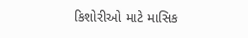કિશોરીઓ માટે માસિક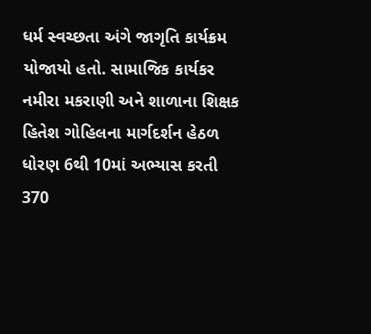ધર્મ સ્વચ્છતા અંગે જાગૃતિ કાર્યક્રમ યોજાયો હતો. સામાજિક કાર્યકર નમીરા મકરાણી અને શાળાના શિક્ષક હિતેશ ગોહિલના માર્ગદર્શન હેઠળ ધોરણ 6થી 10માં અભ્યાસ કરતી 370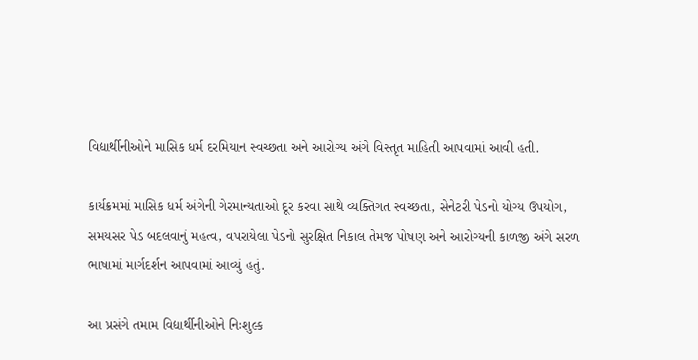વિદ્યાર્થીનીઓને માસિક ધર્મ દરમિયાન સ્વચ્છતા અને આરોગ્ય અંગે વિસ્તૃત માહિતી આપવામાં આવી હતી.

કાર્યક્રમમાં માસિક ધર્મ અંગેની ગેરમાન્યતાઓ દૂર કરવા સાથે વ્યક્તિગત સ્વચ્છતા, સેનેટરી પેડનો યોગ્ય ઉપયોગ, સમયસર પેડ બદલવાનું મહત્વ, વપરાયેલા પેડનો સુરક્ષિત નિકાલ તેમજ પોષણ અને આરોગ્યની કાળજી અંગે સરળ ભાષામાં માર્ગદર્શન આપવામાં આવ્યું હતું.

આ પ્રસંગે તમામ વિદ્યાર્થીનીઓને નિઃશુલ્ક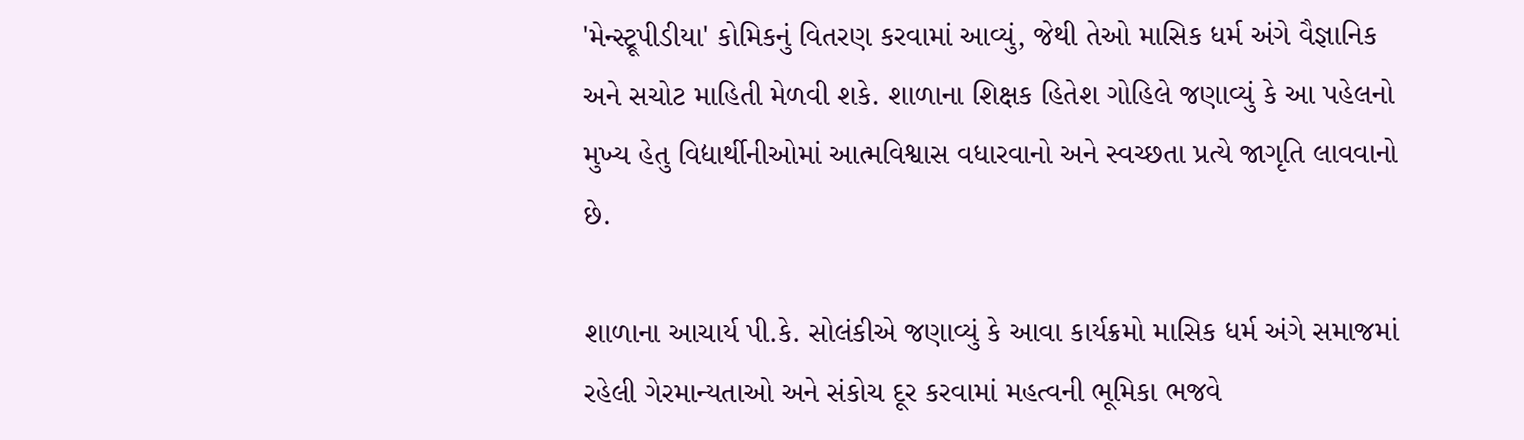'મેન્સ્ટ્રૂપીડીયા' કોમિકનું વિતરણ કરવામાં આવ્યું, જેથી તેઓ માસિક ધર્મ અંગે વૈજ્ઞાનિક અને સચોટ માહિતી મેળવી શકે. શાળાના શિક્ષક હિતેશ ગોહિલે જણાવ્યું કે આ પહેલનો મુખ્ય હેતુ વિદ્યાર્થીનીઓમાં આત્મવિશ્વાસ વધારવાનો અને સ્વચ્છતા પ્રત્યે જાગૃતિ લાવવાનો છે.

શાળાના આચાર્ય પી.કે. સોલંકીએ જણાવ્યું કે આવા કાર્યક્રમો માસિક ધર્મ અંગે સમાજમાં રહેલી ગેરમાન્યતાઓ અને સંકોચ દૂર કરવામાં મહત્વની ભૂમિકા ભજવે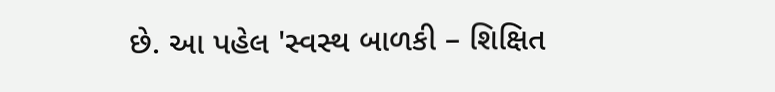છે. આ પહેલ 'સ્વસ્થ બાળકી – શિક્ષિત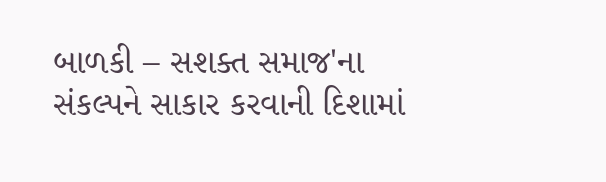બાળકી – સશક્ત સમાજ'ના સંકલ્પને સાકાર કરવાની દિશામાં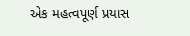એક મહત્વપૂર્ણ પ્રયાસ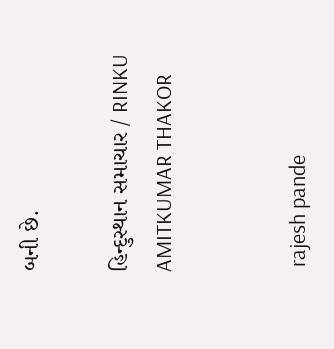બની છે.

હિન્દુસ્થાન સમાચાર / RINKU AMITKUMAR THAKOR


 rajesh pande